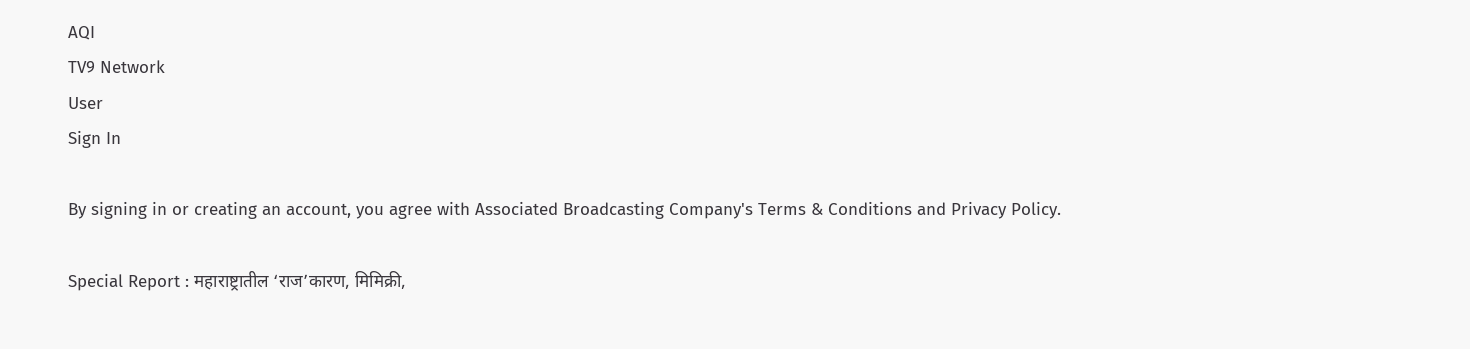AQI
TV9 Network
User
Sign In

By signing in or creating an account, you agree with Associated Broadcasting Company's Terms & Conditions and Privacy Policy.

Special Report : महाराष्ट्रातील ‘राज’कारण, मिमिक्री,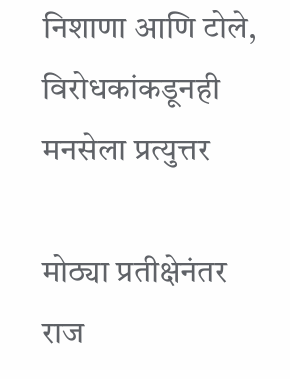निशाणा आणि टोले, विरोधकांकडूनही मनसेला प्रत्युत्तर

मोठ्या प्रतीक्षेनंतर राज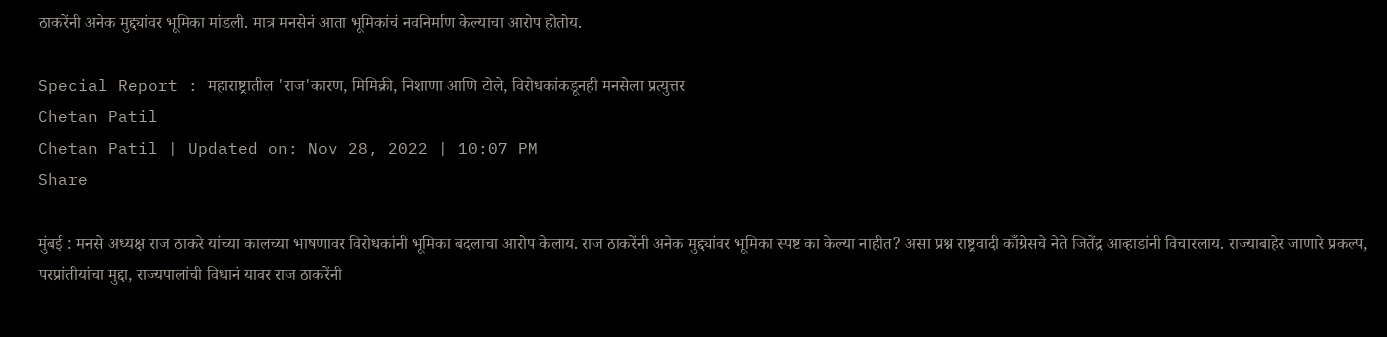ठाकरेंनी अनेक मुद्द्यांवर भूमिका मांडली. मात्र मनसेनं आता भूमिकांचं नवनिर्माण केल्याचा आरोप होतोय.

Special Report : महाराष्ट्रातील 'राज'कारण, मिमिक्री, निशाणा आणि टोले, विरोधकांकडूनही मनसेला प्रत्युत्तर
Chetan Patil
Chetan Patil | Updated on: Nov 28, 2022 | 10:07 PM
Share

मुंबई : मनसे अध्यक्ष राज ठाकरे यांच्या कालच्या भाषणावर विरोधकांनी भूमिका बदलाचा आरोप केलाय. राज ठाकरेंनी अनेक मुद्द्यांवर भूमिका स्पष्ट का केल्या नाहीत? असा प्रश्न राष्ट्रवादी काँग्रेसचे नेते जितेंद्र आव्हाडांनी विचारलाय. राज्याबाहेर जाणारे प्रकल्प, परप्रांतीयांचा मुद्दा, राज्यपालांची विधानं यावर राज ठाकरेंनी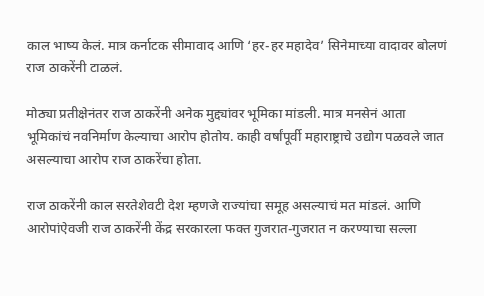काल भाष्य केलं. मात्र कर्नाटक सीमावाद आणि ‘हर-हर महादेव’ सिनेमाच्या वादावर बोलणं राज ठाकरेंनी टाळलं.

मोठ्या प्रतीक्षेनंतर राज ठाकरेंनी अनेक मुद्द्यांवर भूमिका मांडली. मात्र मनसेनं आता भूमिकांचं नवनिर्माण केल्याचा आरोप होतोय. काही वर्षांपूर्वी महाराष्ट्राचे उद्योग पळवले जात असल्याचा आरोप राज ठाकरेंचा होता.

राज ठाकरेंनी काल सरतेशेवटी देश म्हणजे राज्यांचा समूह असल्याचं मत मांडलं. आणि आरोपांऐवजी राज ठाकरेंनी केंद्र सरकारला फक्त गुजरात-गुजरात न करण्याचा सल्ला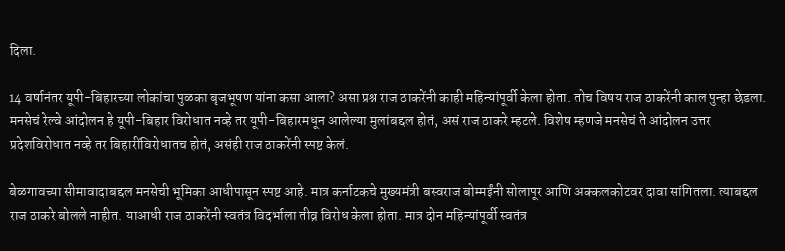दिला.

14 वर्षानंतर यूपी-बिहारच्या लोकांचा पुळका बृजभूषण यांना कसा आला? असा प्रश्न राज ठाकरेंनी काही महिन्यांपूर्वी केला होता. तोच विषय राज ठाकरेंनी काल पुन्हा छेडला. मनसेचं रेल्वे आंदोलन हे यूपी-बिहार विरोधात नव्हे तर यूपी-बिहारमधून आलेल्या मुलांबद्दल होतं, असं राज ठाकरे म्हटले. विशेष म्हणजे मनसेचं ते आंदोलन उत्तर प्रदेशविरोधात नव्हे तर बिहारींविरोधातच होतं, असंही राज ठाकरेंनी स्पष्ट केलं.

बेळगावच्या सीमावादाबद्दल मनसेची भूमिका आधीपासून स्पष्ट आहे. मात्र कर्नाटकचे मुख्यमंत्री बस्वराज बोम्मईंनी सोलापूर आणि अक्कलकोटवर दावा सांगितला. त्याबद्दल राज ठाकरे बोलले नाहीत. याआधी राज ठाकरेंनी स्वतंत्र विदर्भाला तीव्र विरोध केला होता. मात्र दोन महिन्यांपूर्वी स्वतंत्र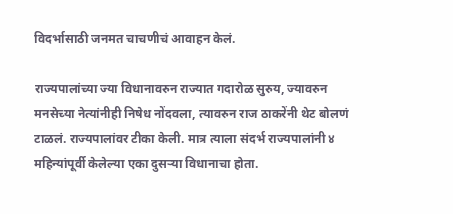विदर्भासाठी जनमत चाचणीचं आवाहन केलं.

राज्यपालांच्या ज्या विधानावरुन राज्यात गदारोळ सुरुय, ज्यावरुन मनसेच्या नेत्यांनीही निषेध नोंदवला, त्यावरुन राज ठाकरेंनी थेट बोलणं टाळलं. राज्यपालांवर टीका केली. मात्र त्याला संदर्भ राज्यपालांनी ४ महिन्यांपूर्वी केलेल्या एका दुसऱ्या विधानाचा होता.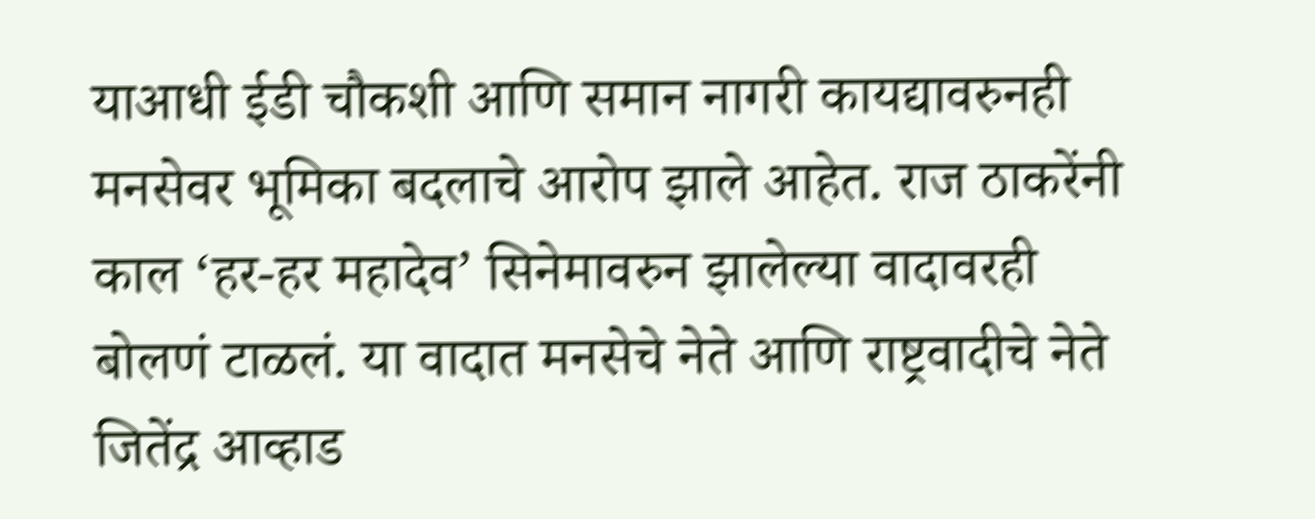याआधी ईडी चौकशी आणि समान नागरी कायद्यावरुनही मनसेवर भूमिका बदलाचे आरोप झाले आहेत. राज ठाकरेंनी काल ‘हर-हर महादेव’ सिनेमावरुन झालेल्या वादावरही बोलणं टाळलं. या वादात मनसेचे नेते आणि राष्ट्रवादीचे नेते जितेंद्र आव्हाड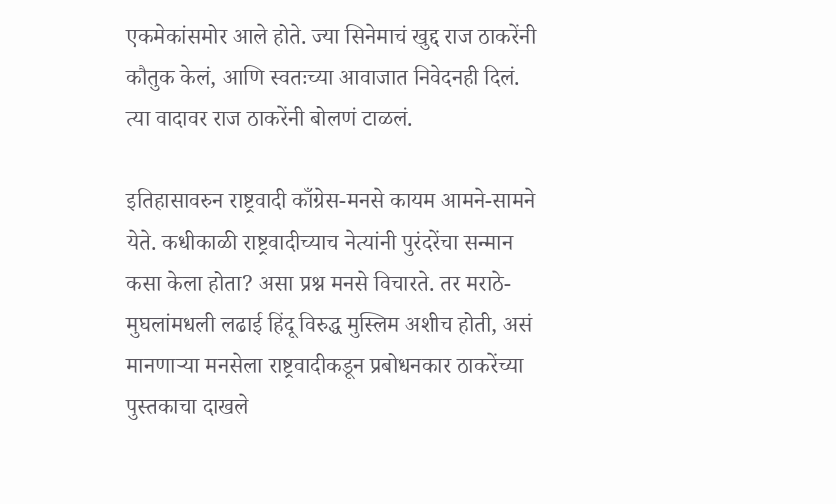एकमेकांसमोर आले होते. ज्या सिनेमाचं खुद्द राज ठाकरेंनी कौतुक केलं, आणि स्वतःच्या आवाजात निवेदनही दिलं. त्या वादावर राज ठाकरेंनी बोलणं टाळलं.

इतिहासावरुन राष्ट्रवादी काँग्रेस-मनसे कायम आमने-सामने येते. कधीकाळी राष्ट्रवादीच्याच नेत्यांनी पुरंदरेंचा सन्मान कसा केला होता? असा प्रश्न मनसे विचारते. तर मराठे-मुघलांमधली लढाई हिंदू विरुद्ध मुस्लिम अशीच होती, असं मानणाऱ्या मनसेला राष्ट्रवादीकडून प्रबोधनकार ठाकरेंच्या पुस्तकाचा दाखले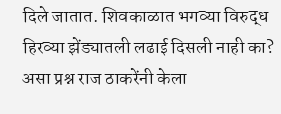दिले जातात. शिवकाळात भगव्या विरुद्ध हिरव्या झेंड्यातली लढाई दिसली नाही का? असा प्रश्न राज ठाकरेंनी केला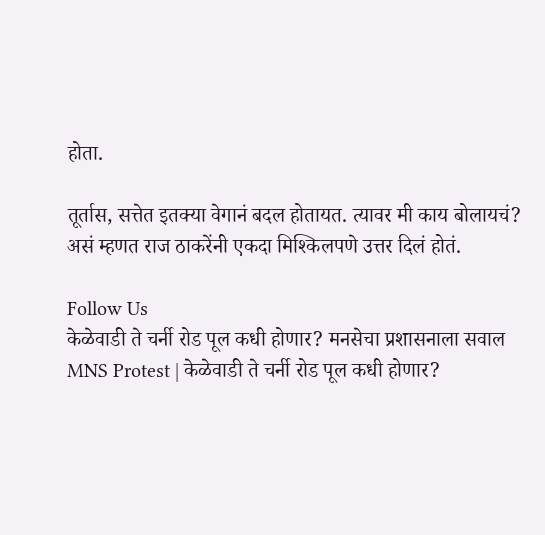होता.

तूर्तास, सत्तेत इतक्या वेगानं बदल होतायत. त्यावर मी काय बोलायचं? असं म्हणत राज ठाकरेंनी एकदा मिश्किलपणे उत्तर दिलं होतं.

Follow Us
केळेवाडी ते चर्नी रोड पूल कधी होणार? मनसेचा प्रशासनाला सवाल
MNS Protest | केळेवाडी ते चर्नी रोड पूल कधी होणार?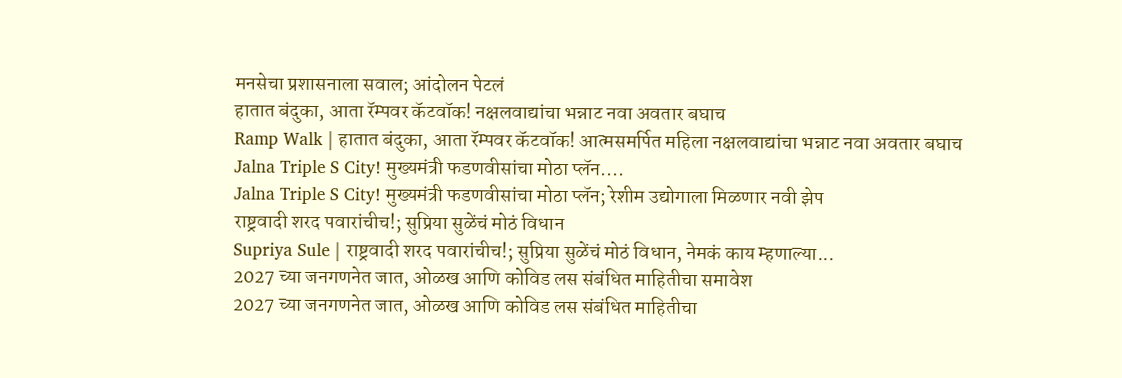मनसेचा प्रशासनाला सवाल; आंदोलन पेटलं
हातात बंदुका, आता रॅम्पवर कॅटवॉक! नक्षलवाद्यांचा भन्नाट नवा अवतार बघाच
Ramp Walk | हातात बंदुका, आता रॅम्पवर कॅटवॉक! आत्मसमर्पित महिला नक्षलवाद्यांचा भन्नाट नवा अवतार बघाच
Jalna Triple S City! मुख्यमंत्री फडणवीसांचा मोठा प्लॅन....
Jalna Triple S City! मुख्यमंत्री फडणवीसांचा मोठा प्लॅन; रेशीम उद्योगाला मिळणार नवी झेप
राष्ट्रवादी शरद पवारांचीच!; सुप्रिया सुळेंचं मोठं विधान
Supriya Sule | राष्ट्रवादी शरद पवारांचीच!; सुप्रिया सुळेंचं मोठं विधान, नेमकं काय म्हणाल्या...
2027 च्या जनगणनेत जात, ओळख आणि कोविड लस संबंधित माहितीचा समावेश
2027 च्या जनगणनेत जात, ओळख आणि कोविड लस संबंधित माहितीचा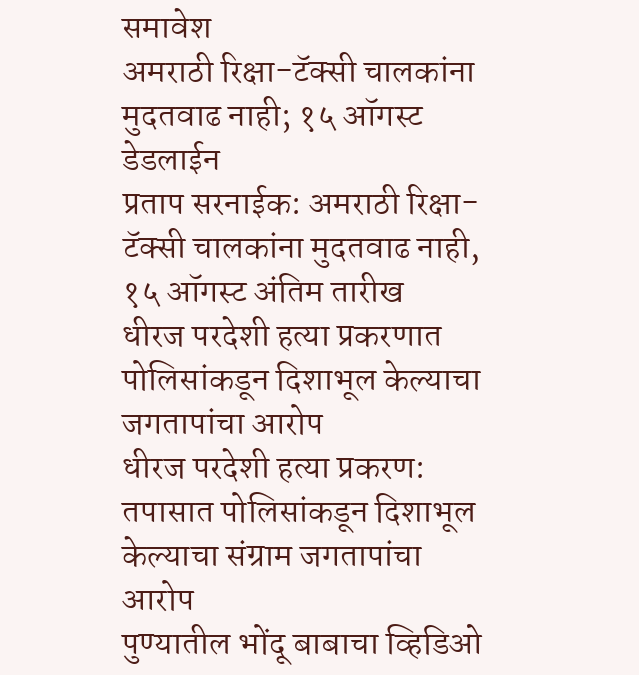समावेश
अमराठी रिक्षा-टॅक्सी चालकांना मुदतवाढ नाही; १५ ऑगस्ट डेडलाईन
प्रताप सरनाईक: अमराठी रिक्षा-टॅक्सी चालकांना मुदतवाढ नाही, १५ ऑगस्ट अंतिम तारीख
धीरज परदेशी हत्या प्रकरणात पोलिसांकडून दिशाभूल केल्याचा जगतापांचा आरोप
धीरज परदेशी हत्या प्रकरण: तपासात पोलिसांकडून दिशाभूल केल्याचा संग्राम जगतापांचा आरोप
पुण्यातील भोंदू बाबाचा व्हिडिओ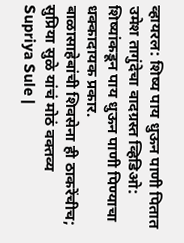व्हायरल: शिष्य पाय धुऊन पाणी पितात
उमेश तागुंदेचा वादग्रस्त व्हिडिओ: शिष्यांकडून पाय धुऊन पाणी पिण्याचा धक्कादायक प्रकार.
बाळासाहेबांची शिवसेना ही ठाकरेंचीच; सुप्रिया सुळे यांचं मोठं वक्तव्य
Supriya Sule |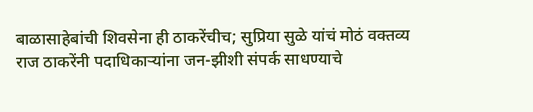बाळासाहेबांची शिवसेना ही ठाकरेंचीच; सुप्रिया सुळे यांचं मोठं वक्तव्य
राज ठाकरेंनी पदाधिकाऱ्यांना जन-झीशी संपर्क साधण्याचे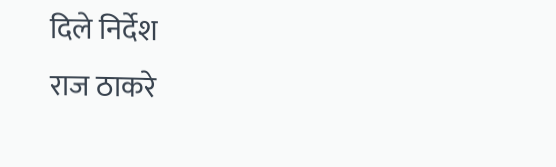दिले निर्देश
राज ठाकरे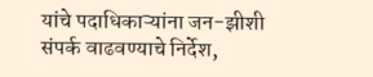यांचे पदाधिकाऱ्यांना जन-झीशी संपर्क वाढवण्याचे निर्देश,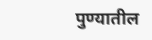पुण्यातील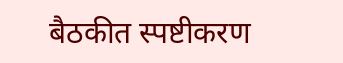बैठकीत स्पष्टीकरण